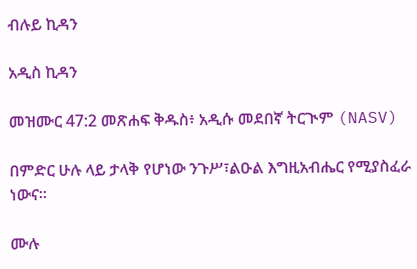ብሉይ ኪዳን

አዲስ ኪዳን

መዝሙር 47:2 መጽሐፍ ቅዱስ፥ አዲሱ መደበኛ ትርጒም (NASV)

በምድር ሁሉ ላይ ታላቅ የሆነው ንጉሥ፣ልዑል እግዚአብሔር የሚያስፈራ ነውና።

ሙሉ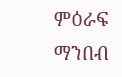ምዕራፍ ማንበብ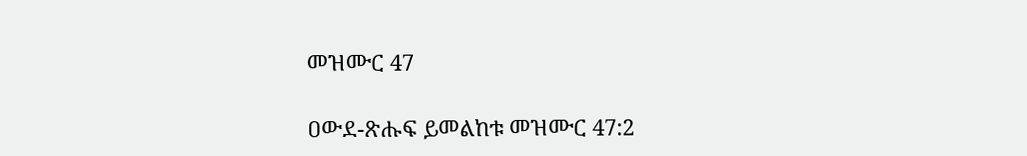መዝሙር 47

ዐውደ-ጽሑፍ ይመልከቱ መዝሙር 47:2